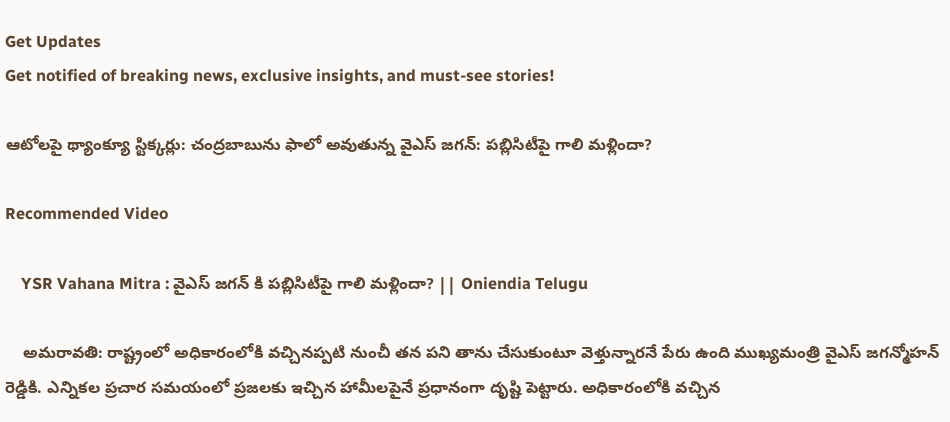Get Updates
Get notified of breaking news, exclusive insights, and must-see stories!

ఆటోలపై థ్యాంక్యూ స్టిక్కర్లు: చంద్రబాబును ఫాలో అవుతున్న వైఎస్ జగన్: పబ్లిసిటీపై గాలి మళ్లిందా?

Recommended Video

    YSR Vahana Mitra : వైఎస్ జగన్ కి పబ్లిసిటీపై గాలి మళ్లిందా? || Oniendia Telugu

    అమరావతి: రాష్ట్రంలో అధికారంలోకి వచ్చినప్పటి నుంచీ తన పని తాను చేసుకుంటూ వెళ్తున్నారనే పేరు ఉంది ముఖ్యమంత్రి వైఎస్ జగన్మోహన్ రెడ్డికి. ఎన్నికల ప్రచార సమయంలో ప్రజలకు ఇచ్చిన హామీలపైనే ప్రధానంగా దృష్టి పెట్టారు. అధికారంలోకి వచ్చిన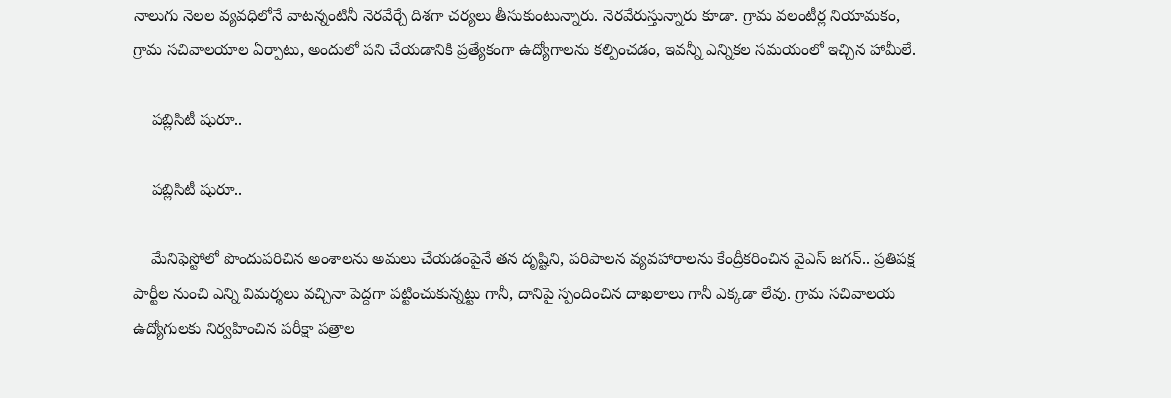నాలుగు నెలల వ్యవధిలోనే వాటన్నంటినీ నెరవేర్చే దిశగా చర్యలు తీసుకుంటున్నారు. నెరవేరుస్తున్నారు కూడా. గ్రామ వలంటీర్ల నియామకం, గ్రామ సచివాలయాల ఏర్పాటు, అందులో పని చేయడానికి ప్రత్యేకంగా ఉద్యోగాలను కల్పించడం, ఇవన్నీ ఎన్నికల సమయంలో ఇచ్చిన హామీలే.

    పబ్లిసిటీ షురూ..

    పబ్లిసిటీ షురూ..

    మేనిఫెస్టోలో పొందుపరిచిన అంశాలను అమలు చేయడంపైనే తన దృష్టిని, పరిపాలన వ్యవహారాలను కేంద్రీకరించిన వైఎస్ జగన్.. ప్రతిపక్ష పార్టీల నుంచి ఎన్ని విమర్శలు వచ్చినా పెద్దగా పట్టించుకున్నట్టు గానీ, దానిపై స్పందించిన దాఖలాలు గానీ ఎక్కడా లేవు. గ్రామ సచివాలయ ఉద్యోగులకు నిర్వహించిన పరీక్షా పత్రాల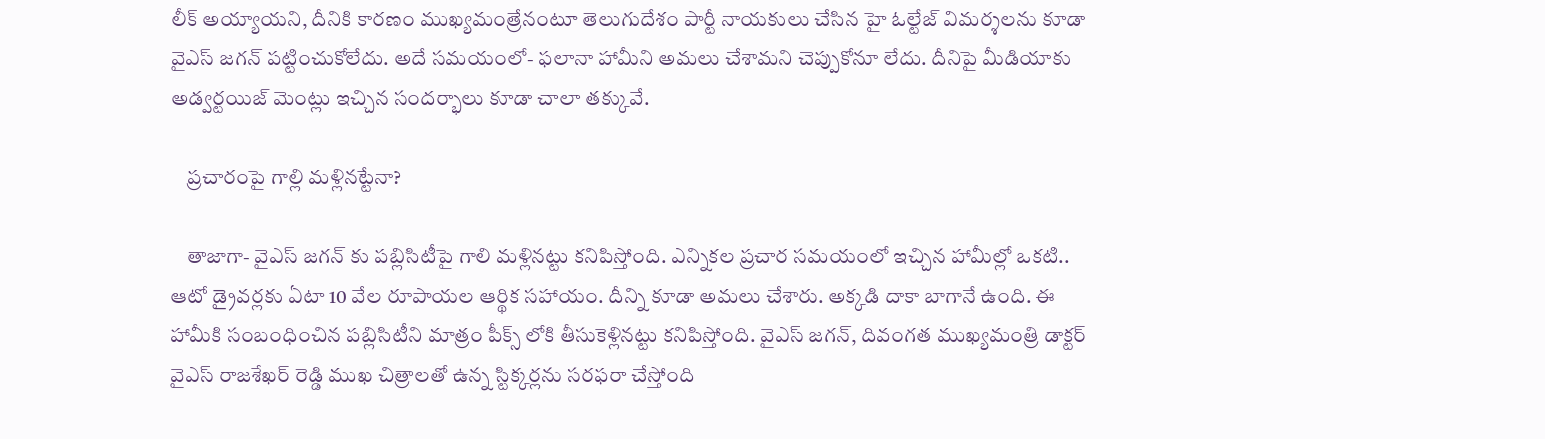లీక్ అయ్యాయని, దీనికి కారణం ముఖ్యమంత్రేనంటూ తెలుగుదేశం పార్టీ నాయకులు చేసిన హై ఓల్టేజ్ విమర్శలను కూడా వైఎస్ జగన్ పట్టించుకోలేదు. అదే సమయంలో- ఫలానా హామీని అమలు చేశామని చెప్పుకోనూ లేదు. దీనిపై మీడియాకు అడ్వర్టయిజ్ మెంట్లు ఇచ్చిన సందర్భాలు కూడా చాలా తక్కువే.

    ప్రచారంపై గాల్లి మళ్లినట్టేనా?

    తాజాగా- వైఎస్ జగన్ కు పబ్లిసిటీపై గాలి మళ్లినట్టు కనిపిస్తోంది. ఎన్నికల ప్రచార సమయంలో ఇచ్చిన హామీల్లో ఒకటి.. ఆటో డ్రైవర్లకు ఏటా 10 వేల రూపాయల ఆర్థిక సహాయం. దీన్ని కూడా అమలు చేశారు. అక్కడి దాకా బాగానే ఉంది. ఈ హామీకి సంబంధించిన పబ్లిసిటీని మాత్రం పీక్స్ లోకి తీసుకెళ్లినట్టు కనిపిస్తోంది. వైఎస్ జగన్, దివంగత ముఖ్యమంత్రి డాక్టర్ వైఎస్ రాజశేఖర్ రెడ్డి ముఖ చిత్రాలతో ఉన్న స్టిక్కర్లను సరఫరా చేస్తోంది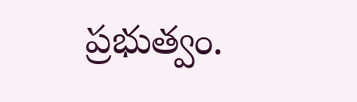ప్రభుత్వం.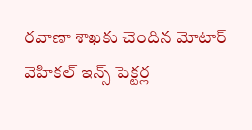రవాణా శాఖకు చెందిన మోటార్ వెహికల్ ఇన్స్ పెక్టర్ల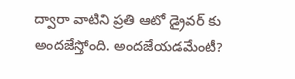ద్వారా వాటిని ప్రతి ఆటో డ్రైవర్ కు అందజేస్తోంది. అందజేయడమేంటీ?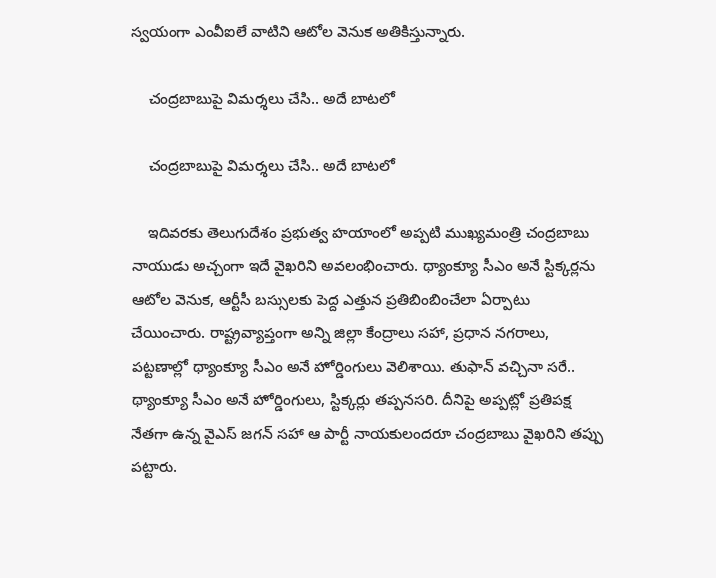స్వయంగా ఎంవీఐలే వాటిని ఆటోల వెనుక అతికిస్తున్నారు.

    చంద్రబాబుపై విమర్శలు చేసి.. అదే బాటలో

    చంద్రబాబుపై విమర్శలు చేసి.. అదే బాటలో

    ఇదివరకు తెలుగుదేశం ప్రభుత్వ హయాంలో అప్పటి ముఖ్యమంత్రి చంద్రబాబు నాయుడు అచ్చంగా ఇదే వైఖరిని అవలంభించారు. థ్యాంక్యూ సీఎం అనే స్టిక్కర్లను ఆటోల వెనుక, ఆర్టీసీ బస్సులకు పెద్ద ఎత్తున ప్రతిబింబించేలా ఏర్పాటు చేయించారు. రాష్ట్రవ్యాప్తంగా అన్ని జిల్లా కేంద్రాలు సహా, ప్రధాన నగరాలు, పట్టణాల్లో థ్యాంక్యూ సీఎం అనే హోర్డింగులు వెలిశాయి. తుఫాన్ వచ్చినా సరే.. థ్యాంక్యూ సీఎం అనే హోర్డింగులు, స్టిక్కర్లు తప్పనసరి. దీనిపై అప్పట్లో ప్రతిపక్ష నేతగా ఉన్న వైఎస్ జగన్ సహా ఆ పార్టీ నాయకులందరూ చంద్రబాబు వైఖరిని తప్పు పట్టారు.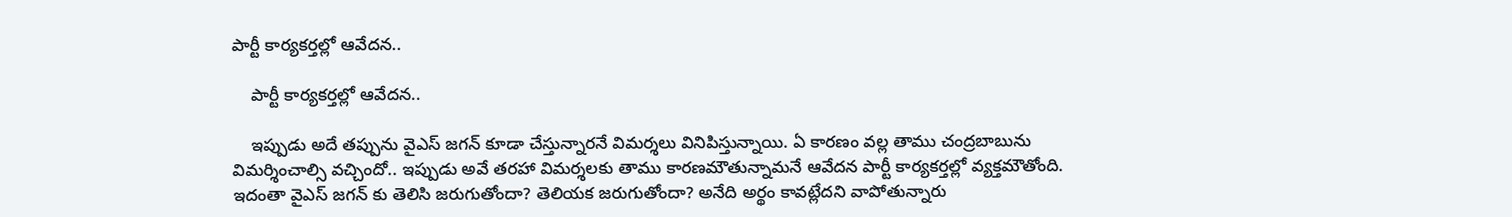పార్టీ కార్యకర్తల్లో ఆవేదన..

    పార్టీ కార్యకర్తల్లో ఆవేదన..

    ఇప్పుడు అదే తప్పును వైఎస్ జగన్ కూడా చేస్తున్నారనే విమర్శలు వినిపిస్తున్నాయి. ఏ కారణం వల్ల తాము చంద్రబాబును విమర్శించాల్సి వచ్చిందో.. ఇప్పుడు అవే తరహా విమర్శలకు తాము కారణమౌతున్నామనే ఆవేదన పార్టీ కార్యకర్తల్లో వ్యక్తమౌతోంది. ఇదంతా వైఎస్ జగన్ కు తెలిసి జరుగుతోందా? తెలియక జరుగుతోందా? అనేది అర్థం కావట్లేదని వాపోతున్నారు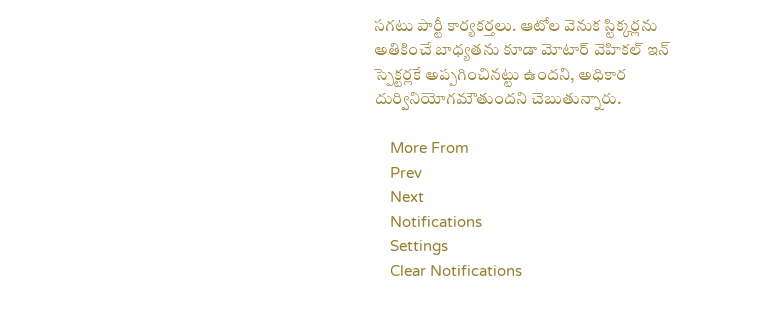సగటు పార్టీ కార్యకర్తలు. ఆటోల వెనుక స్టిక్కర్లను అతికించే బాధ్యతను కూడా మోటార్ వెహికల్ ఇన్ స్పెక్టర్లకే అప్పగించినట్టు ఉందని, అధికార దుర్వినియోగమౌతుందని చెబుతున్నారు.

    More From
    Prev
    Next
    Notifications
    Settings
    Clear Notifications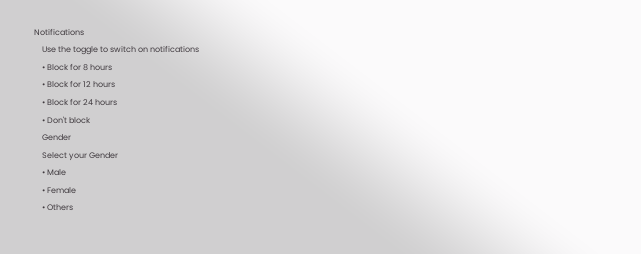Notifications
    Use the toggle to switch on notifications
    • Block for 8 hours
    • Block for 12 hours
    • Block for 24 hours
    • Don't block
    Gender
    Select your Gender
    • Male
    • Female
    • Others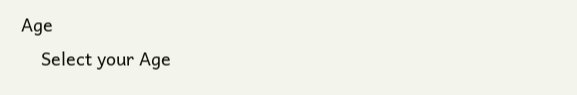Age
    Select your Age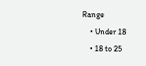Range
    • Under 18
    • 18 to 25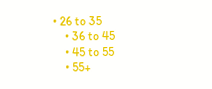• 26 to 35
    • 36 to 45
    • 45 to 55
    • 55+